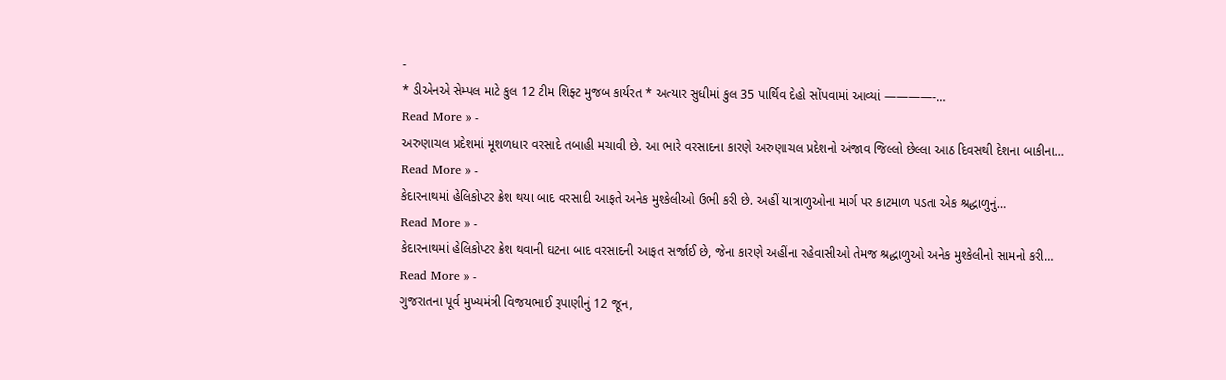-
* ડીએનએ સેમ્પલ માટે કુલ 12 ટીમ શિફ્ટ મુજબ કાર્યરત * અત્યાર સુધીમાં કુલ 35 પાર્થિવ દેહો સોંપવામાં આવ્યાં ————-…
Read More » -
અરુણાચલ પ્રદેશમાં મૂશળધાર વરસાદે તબાહી મચાવી છે. આ ભારે વરસાદના કારણે અરુણાચલ પ્રદેશનો અંજાવ જિલ્લો છેલ્લા આઠ દિવસથી દેશના બાકીના…
Read More » -
કેદારનાથમાં હેલિકોપ્ટર ક્રેશ થયા બાદ વરસાદી આફતે અનેક મુશ્કેલીઓ ઉભી કરી છે. અહીં યાત્રાળુઓના માર્ગ પર કાટમાળ પડતા એક શ્રદ્ધાળુનું…
Read More » -
કેદારનાથમાં હેલિકોપ્ટર ક્રેશ થવાની ઘટના બાદ વરસાદની આફત સર્જાઈ છે, જેના કારણે અહીંના રહેવાસીઓ તેમજ શ્રદ્ધાળુઓ અનેક મુશ્કેલીનો સામનો કરી…
Read More » -
ગુજરાતના પૂર્વ મુખ્યમંત્રી વિજયભાઈ રૂપાણીનું 12 જૂન,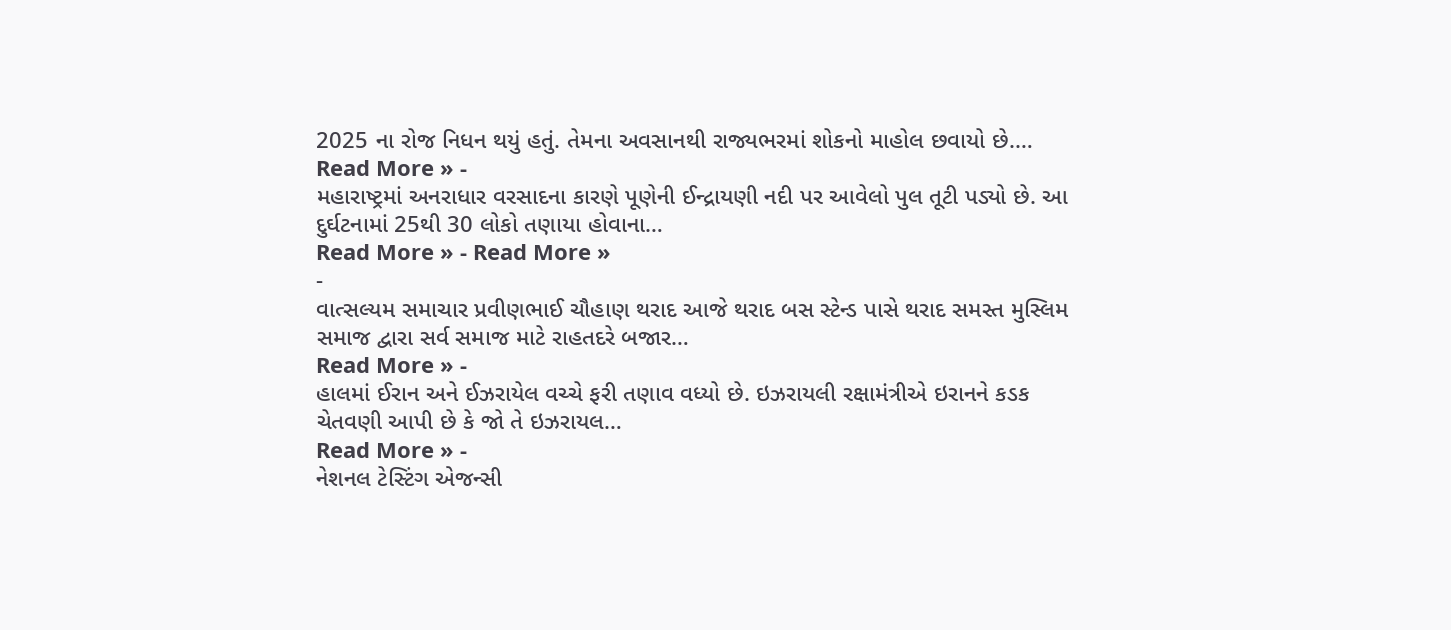2025 ના રોજ નિધન થયું હતું. તેમના અવસાનથી રાજ્યભરમાં શોકનો માહોલ છવાયો છે.…
Read More » -
મહારાષ્ટ્રમાં અનરાધાર વરસાદના કારણે પૂણેની ઈન્દ્રાયણી નદી પર આવેલો પુલ તૂટી પડ્યો છે. આ દુર્ઘટનામાં 25થી 30 લોકો તણાયા હોવાના…
Read More » - Read More »
-
વાત્સલ્યમ સમાચાર પ્રવીણભાઈ ચૌહાણ થરાદ આજે થરાદ બસ સ્ટેન્ડ પાસે થરાદ સમસ્ત મુસ્લિમ સમાજ દ્વારા સર્વ સમાજ માટે રાહતદરે બજાર…
Read More » -
હાલમાં ઈરાન અને ઈઝરાયેલ વચ્ચે ફરી તણાવ વધ્યો છે. ઇઝરાયલી રક્ષામંત્રીએ ઇરાનને કડક ચેતવણી આપી છે કે જો તે ઇઝરાયલ…
Read More » -
નેશનલ ટેસ્ટિંગ એજન્સી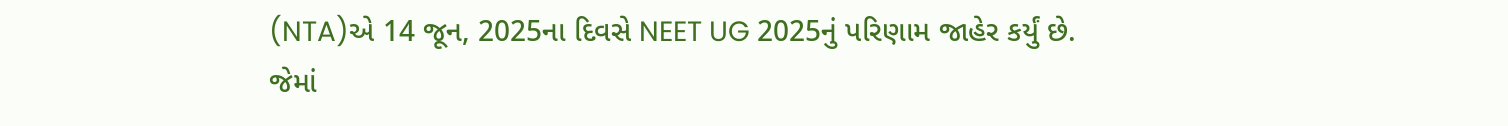(NTA)એ 14 જૂન, 2025ના દિવસે NEET UG 2025નું પરિણામ જાહેર કર્યું છે. જેમાં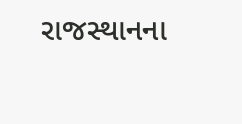રાજસ્થાનના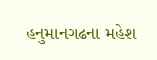હનુમાનગઢના મહેશ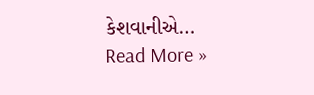કેશવાનીએ…
Read More »